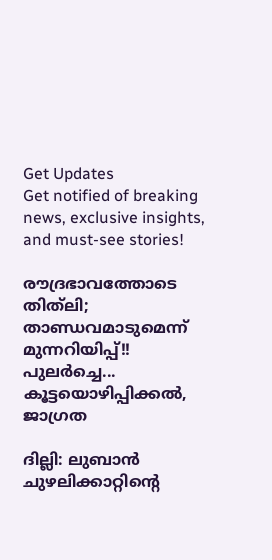Get Updates
Get notified of breaking news, exclusive insights, and must-see stories!

രൗദ്രഭാവത്തോടെ തിത്‌ലി; താണ്ഡവമാടുമെന്ന് മുന്നറിയിപ്പ്!! പുലര്‍ച്ചെ... കൂട്ടയൊഴിപ്പിക്കല്‍, ജാഗ്രത

ദില്ലി: ലുബാന്‍ ചുഴലിക്കാറ്റിന്റെ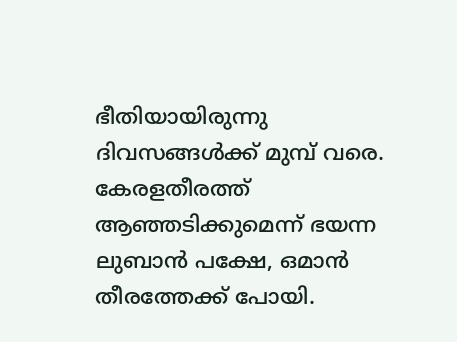ഭീതിയായിരുന്നു ദിവസങ്ങള്‍ക്ക് മുമ്പ് വരെ. കേരളതീരത്ത് ആഞ്ഞടിക്കുമെന്ന് ഭയന്ന ലുബാന്‍ പക്ഷേ, ഒമാന്‍ തീരത്തേക്ക് പോയി.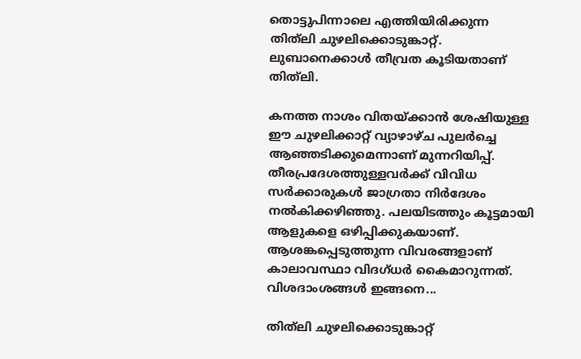തൊട്ടുപിന്നാലെ എത്തിയിരിക്കുന്ന തിത്‌ലി ചുഴലിക്കൊടുങ്കാറ്റ്. ലുബാനെക്കാള്‍ തീവ്രത കൂടിയതാണ് തിത്‌ലി.

കനത്ത നാശം വിതയ്ക്കാന്‍ ശേഷിയുള്ള ഈ ചുഴലിക്കാറ്റ് വ്യാഴാഴ്ച പുലര്‍ച്ചെ ആഞ്ഞടിക്കുമെന്നാണ് മുന്നറിയിപ്പ്. തീരപ്രദേശത്തുള്ളവര്‍ക്ക് വിവിധ സര്‍ക്കാരുകള്‍ ജാഗ്രതാ നിര്‍ദേശം നല്‍കിക്കഴിഞ്ഞു. പലയിടത്തും കൂട്ടമായി ആളുകളെ ഒഴിപ്പിക്കുകയാണ്. ആശങ്കപ്പെടുത്തുന്ന വിവരങ്ങളാണ് കാലാവസ്ഥാ വിദഗ്ധര്‍ കൈമാറുന്നത്. വിശദാംശങ്ങള്‍ ഇങ്ങനെ...

തിത്‌ലി ചുഴലിക്കൊടുങ്കാറ്റ്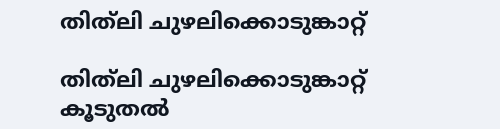തിത്‌ലി ചുഴലിക്കൊടുങ്കാറ്റ്

തിത്‌ലി ചുഴലിക്കൊടുങ്കാറ്റ് കൂടുതല്‍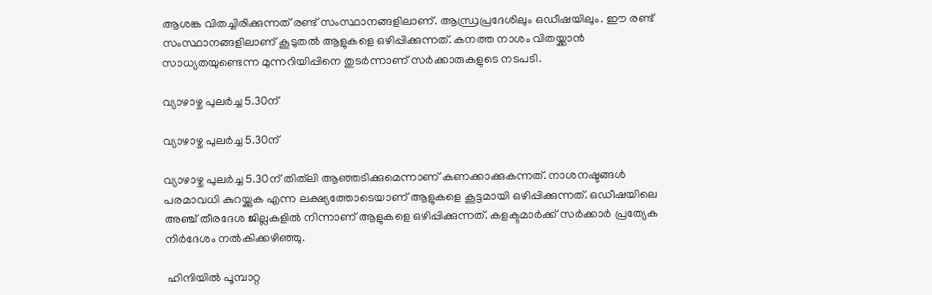ആശങ്ക വിതച്ചിരിക്കുന്നത് രണ്ട് സംസ്ഥാനങ്ങളിലാണ്. ആന്ധ്രപ്രദേശിലും ഒഡീഷയിലും. ഈ രണ്ട് സംസ്ഥാനങ്ങളിലാണ് കൂടുതല്‍ ആളുകളെ ഒഴിപ്പിക്കുന്നത്. കനത്ത നാശം വിതയ്ക്കാന്‍ സാധ്യതയുണ്ടെന്ന മുന്നറിയിപ്പിനെ തുടര്‍ന്നാണ് സര്‍ക്കാരുകളുടെ നടപടി.

വ്യാഴാഴ്ച പുലര്‍ച്ച 5.30ന്

വ്യാഴാഴ്ച പുലര്‍ച്ച 5.30ന്

വ്യാഴാഴ്ച പുലര്‍ച്ച 5.30ന് തിത്‌ലി ആഞ്ഞടിക്കുമെന്നാണ് കണക്കാക്കുകന്നത്. നാശനഷ്ടങ്ങള്‍ പരമാവധി കുറയ്ക്കുക എന്ന ലക്ഷ്യത്തോടെയാണ് ആളുകളെ കൂട്ടമായി ഒഴിപ്പിക്കുന്നത്. ഒഡീഷയിലെ അഞ്ച് തീരദേശ ജില്ലകളില്‍ നിന്നാണ് ആളുകളെ ഒഴിപ്പിക്കുന്നത്. കളക്ടമാര്‍ക്ക് സര്‍ക്കാര്‍ പ്രത്യേക നിര്‍ദേശം നല്‍കിക്കഴിഞ്ഞു.

 ഹിന്ദിയില്‍ പൂമ്പാറ്റ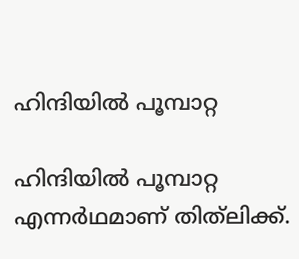ഹിന്ദിയില്‍ പൂമ്പാറ്റ

ഹിന്ദിയില്‍ പൂമ്പാറ്റ എന്നര്‍ഥമാണ് തിത്‌ലിക്ക്.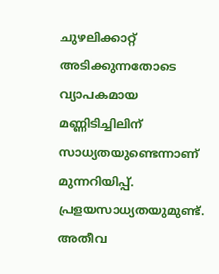ചുഴലിക്കാറ്റ് അടിക്കുന്നതോടെ വ്യാപകമായ മണ്ണിടിച്ചിലിന് സാധ്യതയുണ്ടെന്നാണ് മുന്നറിയിപ്പ്. പ്രളയസാധ്യതയുമുണ്ട്. അതീവ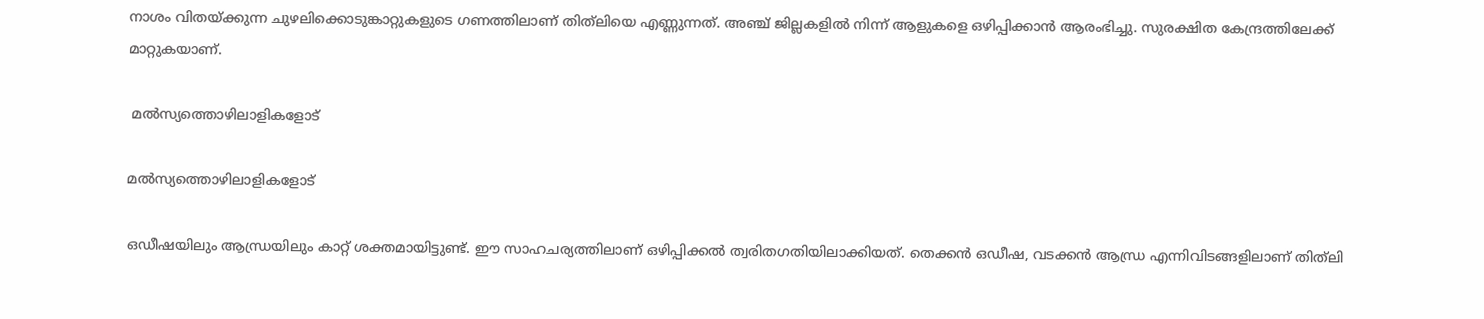നാശം വിതയ്ക്കുന്ന ചുഴലിക്കൊടുങ്കാറ്റുകളുടെ ഗണത്തിലാണ് തിത്‌ലിയെ എണ്ണുന്നത്. അഞ്ച് ജില്ലകളില്‍ നിന്ന് ആളുകളെ ഒഴിപ്പിക്കാന്‍ ആരംഭിച്ചു. സുരക്ഷിത കേന്ദ്രത്തിലേക്ക് മാറ്റുകയാണ്.

 മല്‍സ്യത്തൊഴിലാളികളോട്

മല്‍സ്യത്തൊഴിലാളികളോട്

ഒഡീഷയിലും ആന്ധ്രയിലും കാറ്റ് ശക്തമായിട്ടുണ്ട്. ഈ സാഹചര്യത്തിലാണ് ഒഴിപ്പിക്കല്‍ ത്വരിതഗതിയിലാക്കിയത്. തെക്കന്‍ ഒഡീഷ, വടക്കന്‍ ആന്ധ്ര എന്നിവിടങ്ങളിലാണ് തിത്‌ലി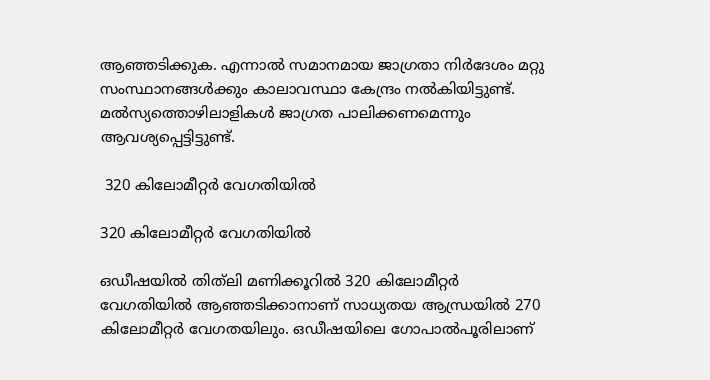ആഞ്ഞടിക്കുക. എന്നാല്‍ സമാനമായ ജാഗ്രതാ നിര്‍ദേശം മറ്റു സംസ്ഥാനങ്ങള്‍ക്കും കാലാവസ്ഥാ കേന്ദ്രം നല്‍കിയിട്ടുണ്ട്. മല്‍സ്യത്തൊഴിലാളികള്‍ ജാഗ്രത പാലിക്കണമെന്നും ആവശ്യപ്പെട്ടിട്ടുണ്ട്.

 320 കിലോമീറ്റര്‍ വേഗതിയില്‍

320 കിലോമീറ്റര്‍ വേഗതിയില്‍

ഒഡീഷയില്‍ തിത്‌ലി മണിക്കൂറില്‍ 320 കിലോമീറ്റര്‍ വേഗതിയില്‍ ആഞ്ഞടിക്കാനാണ് സാധ്യതയ ആന്ധ്രയില്‍ 270 കിലോമീറ്റര്‍ വേഗതയിലും. ഒഡീഷയിലെ ഗോപാല്‍പൂരിലാണ്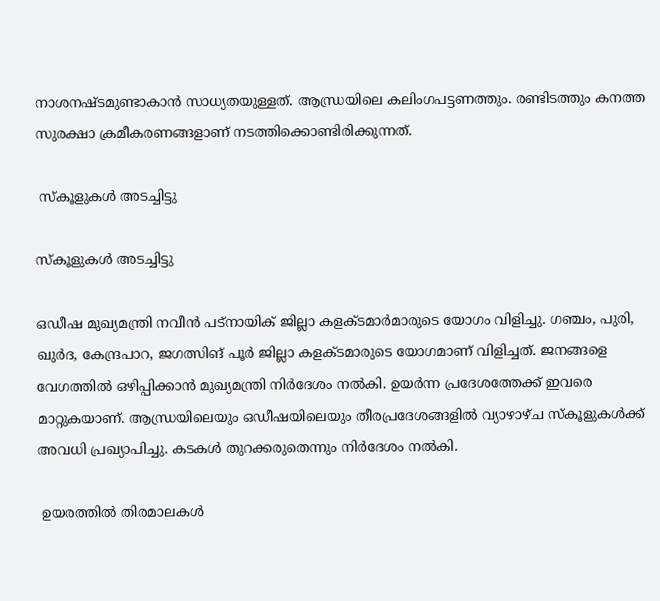നാശനഷ്ടമുണ്ടാകാന്‍ സാധ്യതയുള്ളത്. ആന്ധ്രയിലെ കലിംഗപട്ടണത്തും. രണ്ടിടത്തും കനത്ത സുരക്ഷാ ക്രമീകരണങ്ങളാണ് നടത്തിക്കൊണ്ടിരിക്കുന്നത്.

 സ്‌കൂളുകള്‍ അടച്ചിട്ടു

സ്‌കൂളുകള്‍ അടച്ചിട്ടു

ഒഡീഷ മുഖ്യമന്ത്രി നവീന്‍ പട്‌നായിക് ജില്ലാ കളക്ടമാര്‍മാരുടെ യോഗം വിളിച്ചു. ഗഞ്ചം, പുരി, ഖുര്‍ദ, കേന്ദ്രപാറ, ജഗത്സിങ് പൂര്‍ ജില്ലാ കളക്ടമാരുടെ യോഗമാണ് വിളിച്ചത്. ജനങ്ങളെ വേഗത്തില്‍ ഒഴിപ്പിക്കാന്‍ മുഖ്യമന്ത്രി നിര്‍ദേശം നല്‍കി. ഉയര്‍ന്ന പ്രദേശത്തേക്ക് ഇവരെ മാറ്റുകയാണ്. ആന്ധ്രയിലെയും ഒഡീഷയിലെയും തീരപ്രദേശങ്ങളില്‍ വ്യാഴാഴ്ച സ്‌കൂളുകള്‍ക്ക് അവധി പ്രഖ്യാപിച്ചു. കടകള്‍ തുറക്കരുതെന്നും നിര്‍ദേശം നല്‍കി.

 ഉയരത്തില്‍ തിരമാലകള്‍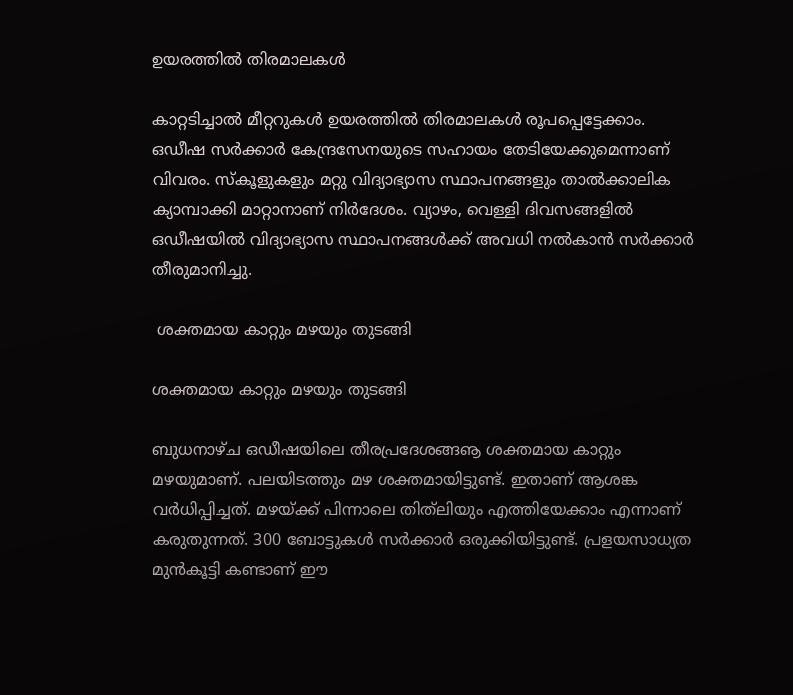ഉയരത്തില്‍ തിരമാലകള്‍

കാറ്റടിച്ചാല്‍ മീറ്ററുകള്‍ ഉയരത്തില്‍ തിരമാലകള്‍ രൂപപ്പെട്ടേക്കാം. ഒഡീഷ സര്‍ക്കാര്‍ കേന്ദ്രസേനയുടെ സഹായം തേടിയേക്കുമെന്നാണ് വിവരം. സ്‌കൂളുകളും മറ്റു വിദ്യാഭ്യാസ സ്ഥാപനങ്ങളും താല്‍ക്കാലിക ക്യാമ്പാക്കി മാറ്റാനാണ് നിര്‍ദേശം. വ്യാഴം, വെള്ളി ദിവസങ്ങളില്‍ ഒഡീഷയില്‍ വിദ്യാഭ്യാസ സ്ഥാപനങ്ങള്‍ക്ക് അവധി നല്‍കാന്‍ സര്‍ക്കാര്‍ തീരുമാനിച്ചു.

 ശക്തമായ കാറ്റും മഴയും തുടങ്ങി

ശക്തമായ കാറ്റും മഴയും തുടങ്ങി

ബുധനാഴ്ച ഒഡീഷയിലെ തീരപ്രദേശങ്ങൡ ശക്തമായ കാറ്റും മഴയുമാണ്. പലയിടത്തും മഴ ശക്തമായിട്ടുണ്ട്. ഇതാണ് ആശങ്ക വര്‍ധിപ്പിച്ചത്. മഴയ്ക്ക് പിന്നാലെ തിത്‌ലിയും എത്തിയേക്കാം എന്നാണ് കരുതുന്നത്. 300 ബോട്ടുകള്‍ സര്‍ക്കാര്‍ ഒരുക്കിയിട്ടുണ്ട്. പ്രളയസാധ്യത മുന്‍കൂട്ടി കണ്ടാണ് ഈ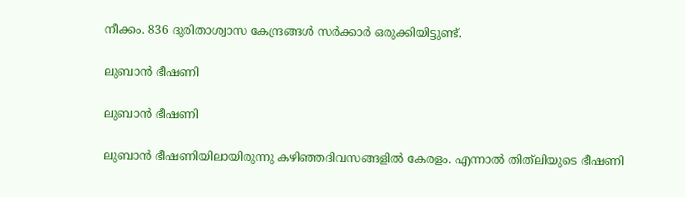നീക്കം. 836 ദുരിതാശ്വാസ കേന്ദ്രങ്ങള്‍ സര്‍ക്കാര്‍ ഒരുക്കിയിട്ടുണ്ട്.

ലുബാന്‍ ഭീഷണി

ലുബാന്‍ ഭീഷണി

ലുബാന്‍ ഭീഷണിയിലായിരുന്നു കഴിഞ്ഞദിവസങ്ങളില്‍ കേരളം. എന്നാല്‍ തിത്‌ലിയുടെ ഭീഷണി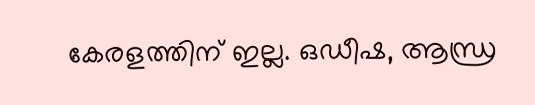കേരളത്തിന് ഇല്ല. ഒഡീഷ, ആന്ധ്ര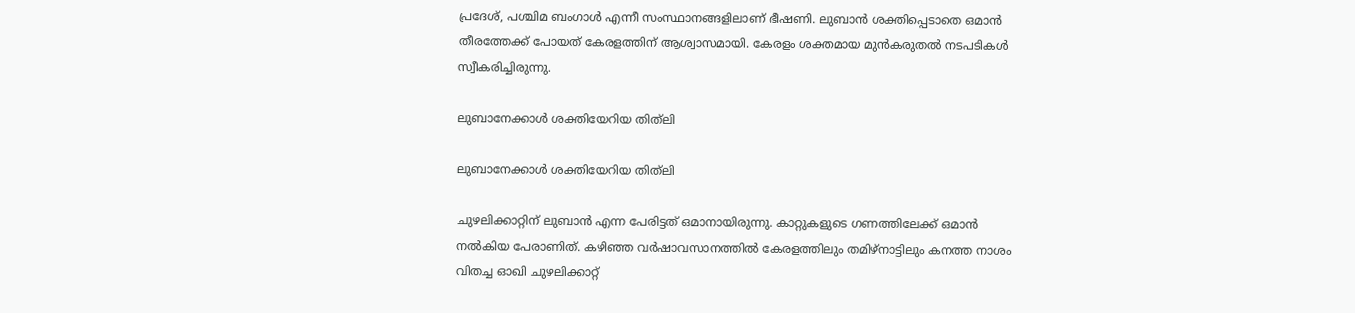പ്രദേശ്, പശ്ചിമ ബംഗാള്‍ എന്നീ സംസ്ഥാനങ്ങളിലാണ് ഭീഷണി. ലുബാന്‍ ശക്തിപ്പെടാതെ ഒമാന്‍ തീരത്തേക്ക് പോയത് കേരളത്തിന് ആശ്വാസമായി. കേരളം ശക്തമായ മുന്‍കരുതല്‍ നടപടികള്‍ സ്വീകരിച്ചിരുന്നു.

ലുബാനേക്കാള്‍ ശക്തിയേറിയ തിത്‌ലി

ലുബാനേക്കാള്‍ ശക്തിയേറിയ തിത്‌ലി

ചുഴലിക്കാറ്റിന് ലുബാന്‍ എന്ന പേരിട്ടത് ഒമാനായിരുന്നു. കാറ്റുകളുടെ ഗണത്തിലേക്ക് ഒമാന്‍ നല്‍കിയ പേരാണിത്. കഴിഞ്ഞ വര്‍ഷാവസാനത്തില്‍ കേരളത്തിലും തമിഴ്‌നാട്ടിലും കനത്ത നാശം വിതച്ച ഓഖി ചുഴലിക്കാറ്റ്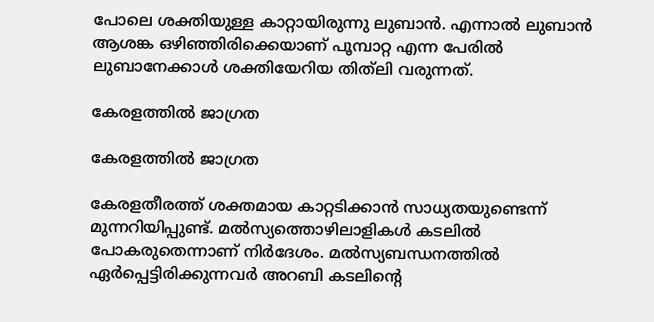പോലെ ശക്തിയുള്ള കാറ്റായിരുന്നു ലുബാന്‍. എന്നാല്‍ ലുബാന്‍ ആശങ്ക ഒഴിഞ്ഞിരിക്കെയാണ് പൂമ്പാറ്റ എന്ന പേരില്‍ ലുബാനേക്കാള്‍ ശക്തിയേറിയ തിത്‌ലി വരുന്നത്.

കേരളത്തില്‍ ജാഗ്രത

കേരളത്തില്‍ ജാഗ്രത

കേരളതീരത്ത് ശക്തമായ കാറ്റടിക്കാന്‍ സാധ്യതയുണ്ടെന്ന് മുന്നറിയിപ്പുണ്ട്. മല്‍സ്യത്തൊഴിലാളികള്‍ കടലില്‍ പോകരുതെന്നാണ് നിര്‍ദേശം. മല്‍സ്യബന്ധനത്തില്‍ ഏര്‍പ്പെട്ടിരിക്കുന്നവര്‍ അറബി കടലിന്റെ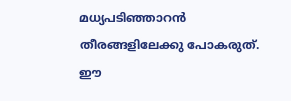മധ്യപടിഞ്ഞാറന്‍ തീരങ്ങളിലേക്കു പോകരുത്. ഈ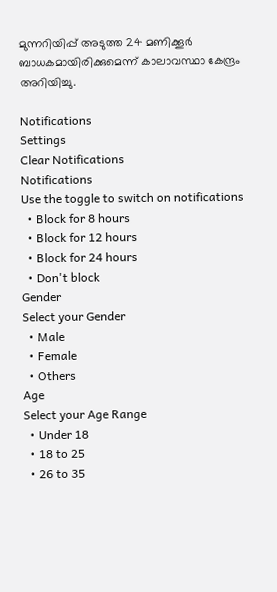മുന്നറിയിപ്പ് അടുത്ത 24 മണിക്കൂര്‍ ബാധകമായിരിക്കുമെന്ന് കാലാവസ്ഥാ കേന്ദ്രം അറിയിച്ചു.

Notifications
Settings
Clear Notifications
Notifications
Use the toggle to switch on notifications
  • Block for 8 hours
  • Block for 12 hours
  • Block for 24 hours
  • Don't block
Gender
Select your Gender
  • Male
  • Female
  • Others
Age
Select your Age Range
  • Under 18
  • 18 to 25
  • 26 to 35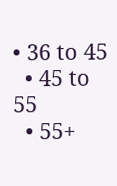• 36 to 45
  • 45 to 55
  • 55+